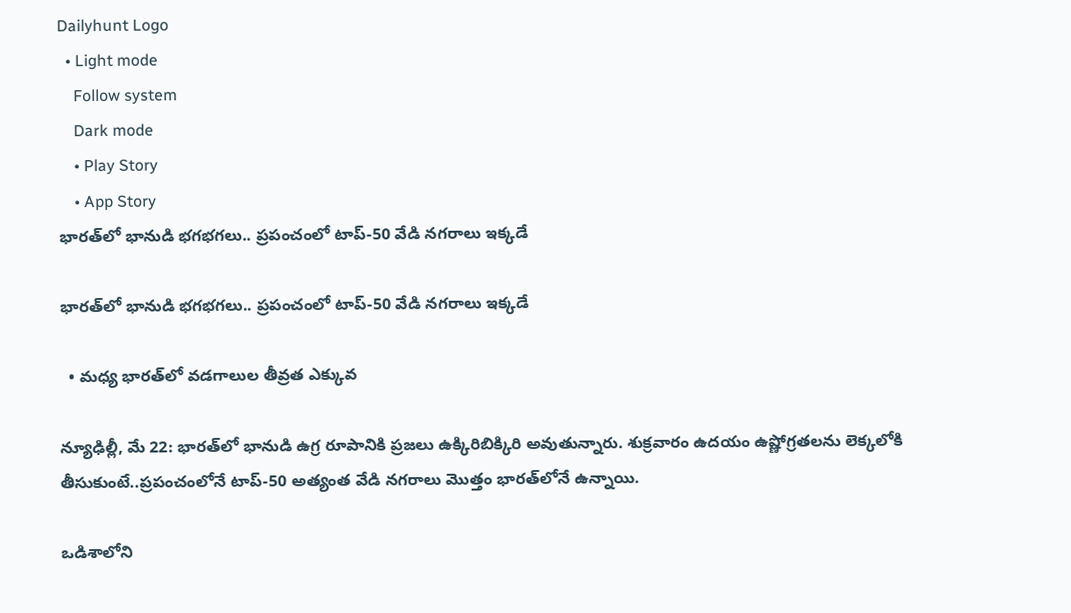Dailyhunt Logo
  • Light mode
    Follow system
    Dark mode
    • Play Story
    • App Story
భారత్‌లో భానుడి భగభగలు.. ప్రపంచంలో టాప్‌-50 వేడి నగరాలు ఇక్కడే

భారత్‌లో భానుడి భగభగలు.. ప్రపంచంలో టాప్‌-50 వేడి నగరాలు ఇక్కడే

  • మధ్య భారత్‌లో వడగాలుల తీవ్రత ఎక్కువ

న్యూఢిల్లీ, మే 22: భారత్‌లో భానుడి ఉగ్ర రూపానికి ప్రజలు ఉక్కిరిబిక్కిరి అవుతున్నారు. శుక్రవారం ఉదయం ఉష్ణోగ్రతలను లెక్కలోకి తీసుకుంటే..ప్రపంచంలోనే టాప్‌-50 అత్యంత వేడి నగరాలు మొత్తం భారత్‌లోనే ఉన్నాయి.

ఒడిశాలోని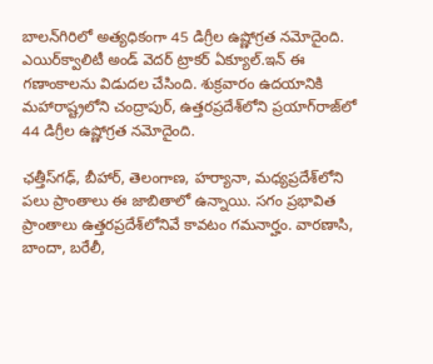బాలన్‌గిరిలో అత్యధికంగా 45 డిగ్రీల ఉష్ణోగ్రత నమోదైంది. ఎయిర్‌క్వాలిటీ అండ్‌ వెదర్‌ ట్రాకర్‌ ఏక్యూల్‌.ఇన్‌ ఈ గణాంకాలను విడుదల చేసింది. శుక్రవారం ఉదయానికి మహారాష్ట్రలోని చంద్రాపుర్‌, ఉత్తరప్రదేశ్‌లోని ప్రయాగ్‌రాజ్‌లో 44 డిగ్రీల ఉష్ణోగ్రత నమోదైంది.

ఛత్తీస్‌గఢ్‌, బీహార్‌, తెలంగాణ, హర్యానా, మధ్యప్రదేశ్‌లోని పలు ప్రాంతాలు ఈ జాబితాలో ఉన్నాయి. సగం ప్రభావిత ప్రాంతాలు ఉత్తరప్రదేశ్‌లోనివే కావటం గమనార్హం. వారణాసి, బాందా, బరేలీ,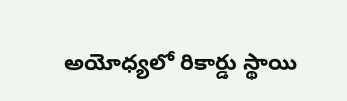అయోధ్యలో రికార్డు స్థాయి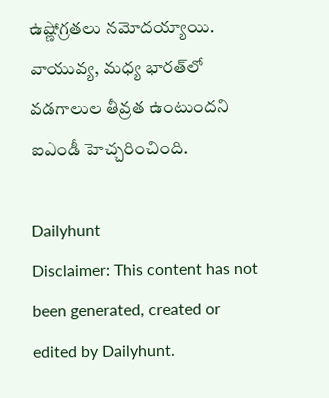ఉష్ణోగ్రతలు నమోదయ్యాయి. వాయువ్య, మధ్య భారత్‌లో వడగాలుల తీవ్రత ఉంటుందని ఐఎండీ హెచ్చరించింది.

Dailyhunt
Disclaimer: This content has not been generated, created or edited by Dailyhunt.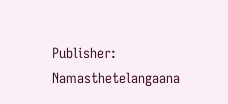Publisher: Namasthetelangaana